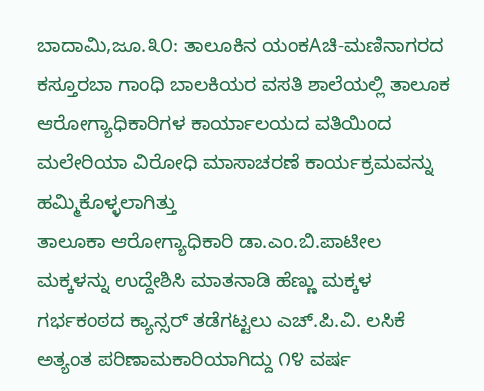ಬಾದಾಮಿ,ಜೂ.೩೦: ತಾಲೂಕಿನ ಯಂಕAಚಿ-ಮಣಿನಾಗರದ ಕಸ್ತೂರಬಾ ಗಾಂಧಿ ಬಾಲಕಿಯರ ವಸತಿ ಶಾಲೆಯಲ್ಲಿ ತಾಲೂಕ ಆರೋಗ್ಯಾಧಿಕಾರಿಗಳ ಕಾರ್ಯಾಲಯದ ವತಿಯಿಂದ ಮಲೇರಿಯಾ ವಿರೋಧಿ ಮಾಸಾಚರಣೆ ಕಾರ್ಯಕ್ರಮವನ್ನು ಹಮ್ಮಿಕೊಳ್ಳಲಾಗಿತ್ತು
ತಾಲೂಕಾ ಆರೋಗ್ಯಾಧಿಕಾರಿ ಡಾ.ಎಂ.ಬಿ.ಪಾಟೀಲ ಮಕ್ಕಳನ್ನು ಉದ್ದೇಶಿಸಿ ಮಾತನಾಡಿ ಹೆಣ್ಣು ಮಕ್ಕಳ ಗರ್ಭಕಂಠದ ಕ್ಯಾನ್ಸರ್ ತಡೆಗಟ್ಟಲು ಎಚ್.ಪಿ.ವಿ. ಲಸಿಕೆ ಅತ್ಯಂತ ಪರಿಣಾಮಕಾರಿಯಾಗಿದ್ದು ೧೪ ವರ್ಷ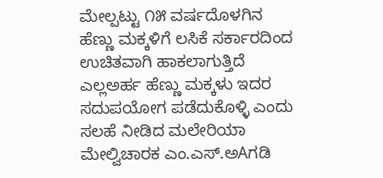ಮೇಲ್ಪಟ್ಟು ೧೫ ವರ್ಷದೊಳಗಿನ ಹೆಣ್ಣು ಮಕ್ಕಳಿಗೆ ಲಸಿಕೆ ಸರ್ಕಾರದಿಂದ ಉಚಿತವಾಗಿ ಹಾಕಲಾಗುತ್ತಿದೆ ಎಲ್ಲಅರ್ಹ ಹೆಣ್ಣು ಮಕ್ಕಳು ಇದರ ಸದುಪಯೋಗ ಪಡೆದುಕೊಳ್ಳಿ ಎಂದು ಸಲಹೆ ನೀಡಿದ ಮಲೇರಿಯಾ ಮೇಲ್ವಿಚಾರಕ ಎಂ.ಎಸ್.ಅAಗಡಿ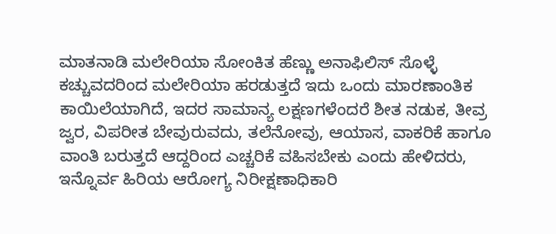ಮಾತನಾಡಿ ಮಲೇರಿಯಾ ಸೋಂಕಿತ ಹೆಣ್ಣು ಅನಾಫಿಲಿಸ್ ಸೊಳ್ಳೆ ಕಚ್ಚುವದರಿಂದ ಮಲೇರಿಯಾ ಹರಡುತ್ತದೆ ಇದು ಒಂದು ಮಾರಣಾಂತಿಕ ಕಾಯಿಲೆಯಾಗಿದೆ, ಇದರ ಸಾಮಾನ್ಯ ಲಕ್ಷಣಗಳೆಂದರೆ ಶೀತ ನಡುಕ, ತೀವ್ರ ಜ್ವರ, ವಿಪರೀತ ಬೇವುರುವದು, ತಲೆನೋವು, ಆಯಾಸ, ವಾಕರಿಕೆ ಹಾಗೂ ವಾಂತಿ ಬರುತ್ತದೆ ಆದ್ದರಿಂದ ಎಚ್ಚರಿಕೆ ವಹಿಸಬೇಕು ಎಂದು ಹೇಳಿದರು, ಇನ್ನೊರ್ವ ಹಿರಿಯ ಆರೋಗ್ಯ ನಿರೀಕ್ಷಣಾಧಿಕಾರಿ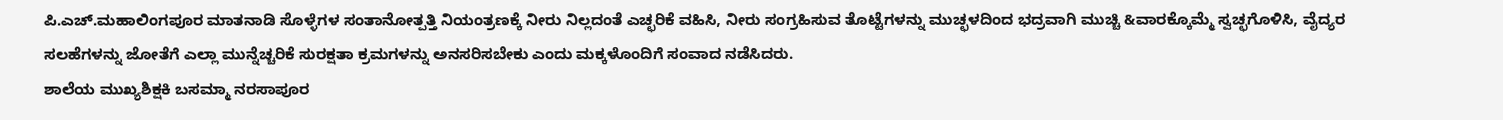ಪಿ.ಎಚ್.ಮಹಾಲಿಂಗಪೂರ ಮಾತನಾಡಿ ಸೊಳ್ಳೆಗಳ ಸಂತಾನೋತ್ಪತ್ತಿ ನಿಯಂತ್ರಣಕ್ಕೆ ನೀರು ನಿಲ್ಲದಂತೆ ಎಚ್ಛರಿಕೆ ವಹಿಸಿ, ನೀರು ಸಂಗ್ರಹಿಸುವ ತೊಟ್ಟೆಗಳನ್ನು ಮುಚ್ಛಳದಿಂದ ಭದ್ರವಾಗಿ ಮುಚ್ಚಿ &ವಾರಕ್ಕೊಮ್ಮೆ ಸ್ವಚ್ಛಗೊಳಿಸಿ, ವೈದ್ಯರ ಸಲಹೆಗಳನ್ನು ಜೋತೆಗೆ ಎಲ್ಲಾ ಮುನ್ನೆಚ್ಚರಿಕೆ ಸುರಕ್ಷತಾ ಕ್ರಮಗಳನ್ನು ಅನಸರಿಸಬೇಕು ಎಂದು ಮಕ್ಕಳೊಂದಿಗೆ ಸಂವಾದ ನಡೆಸಿದರು.
ಶಾಲೆಯ ಮುಖ್ಯಶಿಕ್ಷಕಿ ಬಸಮ್ಮಾ ನರಸಾಪೂರ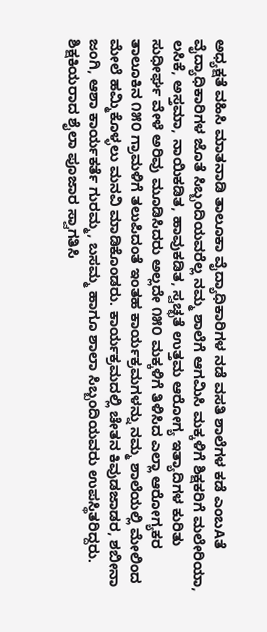ಅಧ್ಯಕ್ಷತೆ ವಹಿಸಿ ಮಾತನಾಡಿ ತಾಲೂಕಾ ವೈದ್ಯಾಧಿಕಾರಿಗಳ ನಡೆ ವಸತಿ ಶಾಲೆಗಳ ಕಡೆ ಎಂಬAತೆ ವೈದ್ಯಾಧಿಕಾರಿಗಳ ಜೊತೆ ಸಿಬ್ಬಂದಿಯವರೆಲ್ಲ ನಮ್ಮ ಶಾಲೆಗೆ ಆಗಮಿಸಿ ಮಕ್ಕಳಿಗೆ ಶಿಕ್ಷಕರಿಗೆ ಮಲೇರಿಯಾ, ಲಸಿಕೆ, ಅಸ್ತಮಾ, ನಾಯಿಕಡಿತ, ಹಾವುಕಡಿತ, ಸ್ವಚ್ಛತೆ ಉತ್ತಮ ಆರೋಗ್ಯ ಇತ್ಯಾದಿಗಳ ಕುರಿತು ಸುಧೀರ್ಘ ವೇಳೆ ಅರಿವು ಮೂಡಿಸಿದರು ಅಲ್ಲದೇ ೧೫೦ ಮಕ್ಕಳಿಗೆ ತಿಳಿಸಿದ ಎಲ್ಲಾ ಆರೋಗ್ಯಕರ ತಾಲೂಕಿನ ೧೫೦ ಗ್ರಾಮಳಿಗೆ ತಲುಪಿದಂತೆ ಇಂತಹ ಕಾರ್ಯಕ್ರಮಗಳನ್ನು ನಮ್ಮ ಶಾಲೆಯಲ್ಲಿ ಮೇಲಿಂದ ಮೇಲೆ ಹಮ್ಮಿಕೊಳ್ಳಲು ಮನವಿ ಮಾಡಿಕೊಂಡರು. ಕಾರ್ಯಕ್ರಮದಲ್ಲಿ ಚೇತನ ಕಿವುಡಜಾಡರ, ಶಬೀನಾ ಜಂಗಿ, ಆಶಾ ಕಾರ್ಯಕರ್ತೆ ಗುರಮ್ಮ, ಬಸಮ್ಮ ಹಾಗೂ ಶಾಲಾ ಸಿಬ್ಬಂದಿಯವರು ಉಪಸ್ಥಿತರಿದ್ದರು. ಶಿಕ್ಷಕಿಯರಾದ ಶೈಲಾ ಪೂಜಾರ ಸ್ವಾಗತಿಸಿ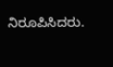ನಿರೂಪಿಸಿದರು.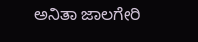ಅನಿತಾ ಜಾಲಗೇರಿ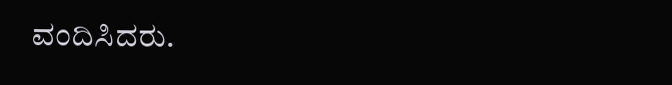ವಂದಿಸಿದರು.